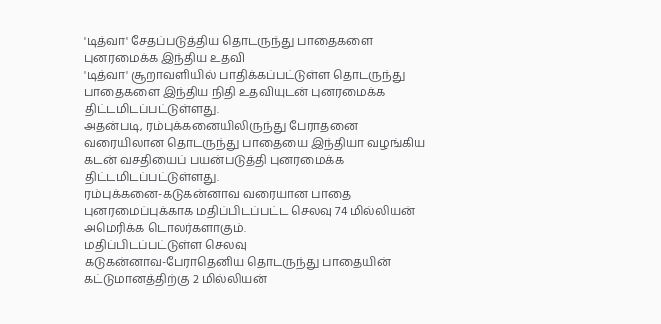'டித்வா' சேதப்படுத்திய தொடருந்து பாதைகளை புனரமைக்க இந்திய உதவி
'டித்வா' சூறாவளியில் பாதிக்கப்பட்டுள்ள தொடருந்து பாதைகளை இந்திய நிதி உதவியுடன் புனரமைக்க திட்டமிடப்பட்டுள்ளது.
அதன்படி, ரம்புக்கனையிலிருந்து பேராதனை வரையிலான தொடருந்து பாதையை இந்தியா வழங்கிய கடன் வசதியைப் பயன்படுத்தி புனரமைக்க திட்டமிடப்பட்டுள்ளது.
ரம்புக்கனை-கடுகன்னாவ வரையான பாதை புனரமைப்புக்காக மதிப்பிடப்பட்ட செலவு 74 மில்லியன் அமெரிக்க டொலர்களாகும்.
மதிப்பிடப்பட்டுள்ள செலவு
கடுகன்னாவ-பேராதெனிய தொடருந்து பாதையின் கட்டுமானத்திற்கு 2 மில்லியன்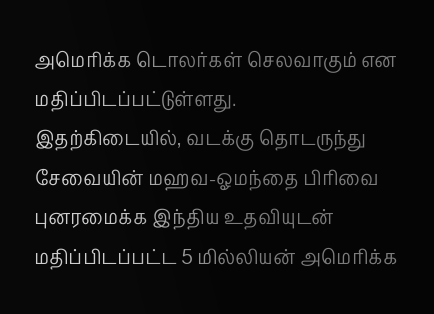அமெரிக்க டொலர்கள் செலவாகும் என மதிப்பிடப்பட்டுள்ளது.
இதற்கிடையில், வடக்கு தொடருந்து சேவையின் மஹவ-ஓமந்தை பிரிவை புனரமைக்க இந்திய உதவியுடன் மதிப்பிடப்பட்ட 5 மில்லியன் அமெரிக்க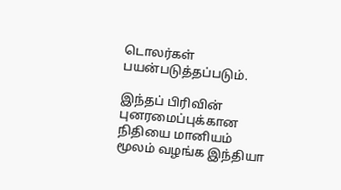டொலர்கள் பயன்படுத்தப்படும்.

இந்தப் பிரிவின் புனரமைப்புக்கான நிதியை மானியம் மூலம் வழங்க இந்தியா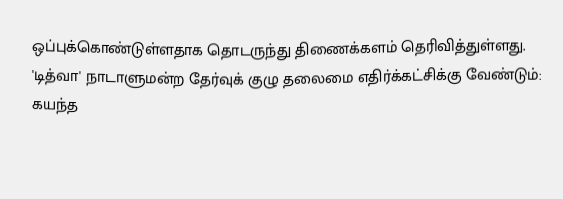ஒப்புக்கொண்டுள்ளதாக தொடருந்து திணைக்களம் தெரிவித்துள்ளது.
'டித்வா' நாடாளுமன்ற தேர்வுக் குழு தலைமை எதிர்க்கட்சிக்கு வேண்டும்: கயந்த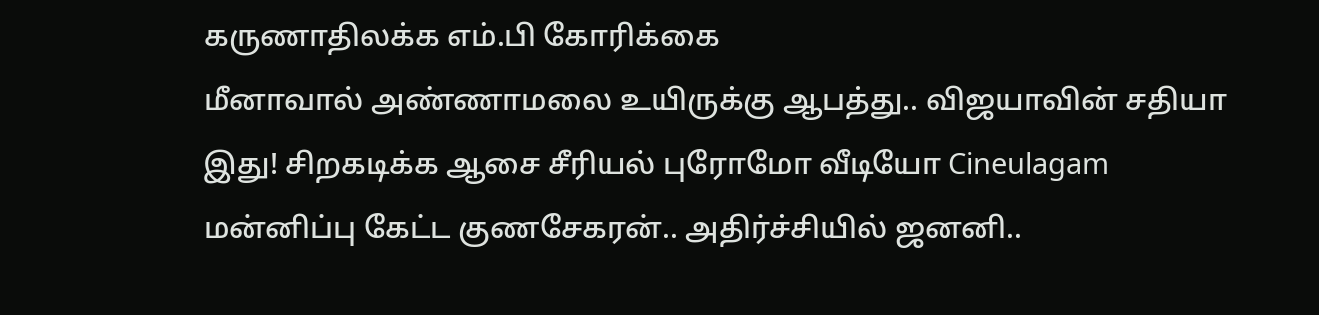கருணாதிலக்க எம்.பி கோரிக்கை
மீனாவால் அண்ணாமலை உயிருக்கு ஆபத்து.. விஜயாவின் சதியா இது! சிறகடிக்க ஆசை சீரியல் புரோமோ வீடியோ Cineulagam
மன்னிப்பு கேட்ட குணசேகரன்.. அதிர்ச்சியில் ஜனனி..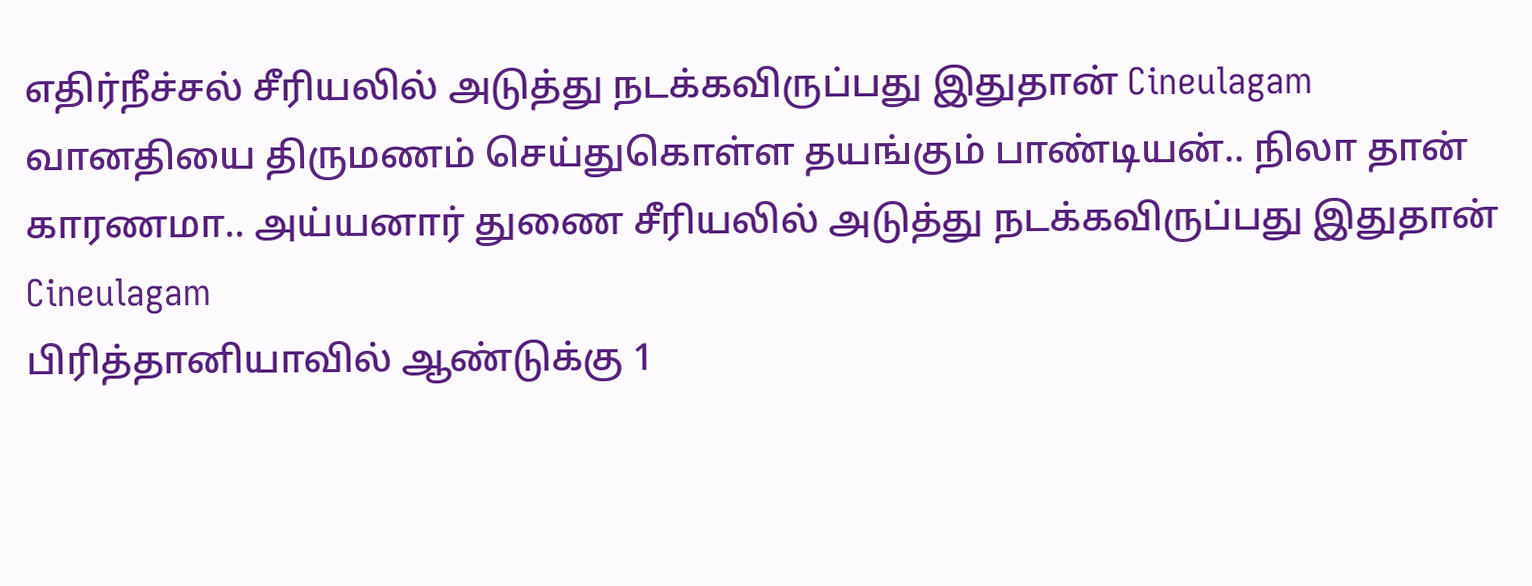எதிர்நீச்சல் சீரியலில் அடுத்து நடக்கவிருப்பது இதுதான் Cineulagam
வானதியை திருமணம் செய்துகொள்ள தயங்கும் பாண்டியன்.. நிலா தான் காரணமா.. அய்யனார் துணை சீரியலில் அடுத்து நடக்கவிருப்பது இதுதான் Cineulagam
பிரித்தானியாவில் ஆண்டுக்கு 1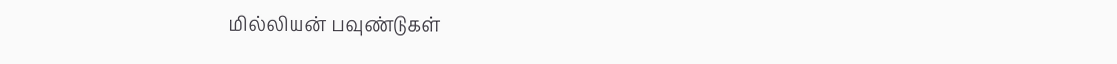மில்லியன் பவுண்டுகள்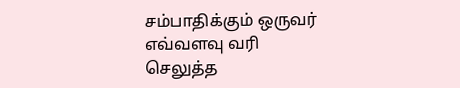சம்பாதிக்கும் ஒருவர் எவ்வளவு வரி செலுத்த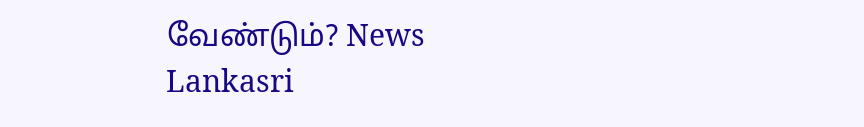வேண்டும்? News Lankasri